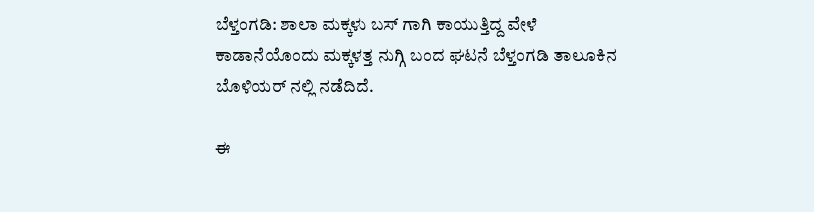ಬೆಳ್ತಂಗಡಿ: ಶಾಲಾ ಮಕ್ಕಳು ಬಸ್ ಗಾಗಿ ಕಾಯುತ್ತಿದ್ದ ವೇಳೆ ಕಾಡಾನೆಯೊಂದು ಮಕ್ಕಳತ್ತ ನುಗ್ಗಿ ಬಂದ ಘಟನೆ ಬೆಳ್ತಂಗಡಿ ತಾಲೂಕಿನ ಬೊಳಿಯರ್ ನಲ್ಲಿ ನಡೆದಿದೆ.

ಈ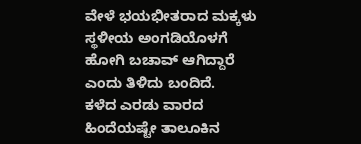ವೇಳೆ ಭಯಭೀತರಾದ ಮಕ್ಕಳು ಸ್ಥಳೀಯ ಅಂಗಡಿಯೊಳಗೆ ಹೋಗಿ ಬಚಾವ್ ಆಗಿದ್ದಾರೆ ಎಂದು ತಿಳಿದು ಬಂದಿದೆ.
ಕಳೆದ ಎರಡು ವಾರದ ಹಿಂದೆಯಷ್ಟೇ ತಾಲೂಕಿನ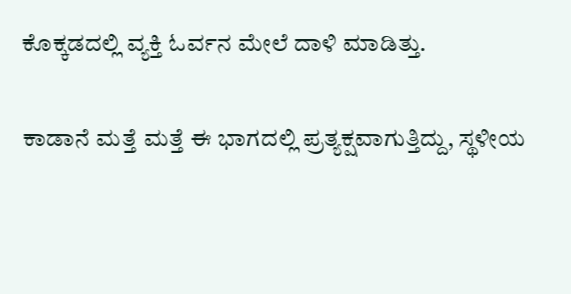ಕೊಕ್ಕಡದಲ್ಲಿ ವ್ಯಕ್ತಿ ಓರ್ವನ ಮೇಲೆ ದಾಳಿ ಮಾಡಿತ್ತು.

ಕಾಡಾನೆ ಮತ್ತೆ ಮತ್ತೆ ಈ ಭಾಗದಲ್ಲಿ ಪ್ರತ್ಯಕ್ಷವಾಗುತ್ತಿದ್ದು, ಸ್ಥಳೀಯ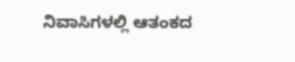ನಿವಾಸಿಗಳಲ್ಲಿ ಆತಂಕದ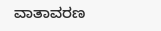ವಾತಾವರಣ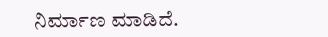ನಿರ್ಮಾಣ ಮಾಡಿದೆ.